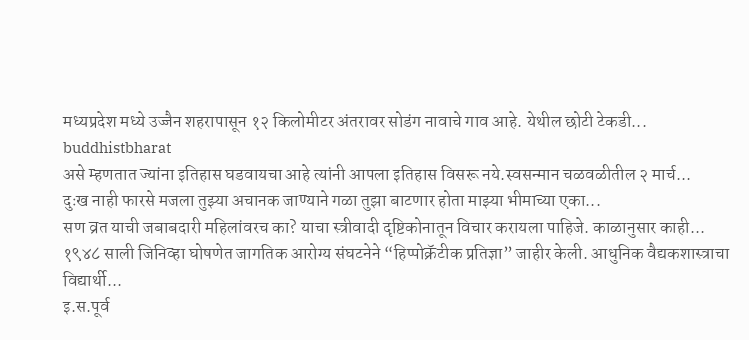मध्यप्रदेश मध्ये उज्जैन शहरापासून १२ किलोमीटर अंतरावर सोडंग नावाचे गाव आहे. येथील छोटी टेकडी...
buddhistbharat
असे म्हणतात ज्यांना इतिहास घडवायचा आहे त्यांनी आपला इतिहास विसरू नये.स्वसन्मान चळवळीतील २ मार्च...
दुःख नाही फारसे मजला तुझ्या अचानक जाण्याने गळा तुझा बाटणार होता माझ्या भीमाच्या एका...
सण व्रत याची जबाबदारी महिलांवरच का? याचा स्त्रीवादी दृष्टिकोनातून विचार करायला पाहिजे. काळानुसार काही...
१९४८ साली जिनिव्हा घोषणेत जागतिक आरोग्य संघटनेने “हिप्पोक्रॅटीक प्रतिज्ञा” जाहीर केली. आधुनिक वैद्यकशास्त्राचा विद्यार्थी...
इ.स.पूर्व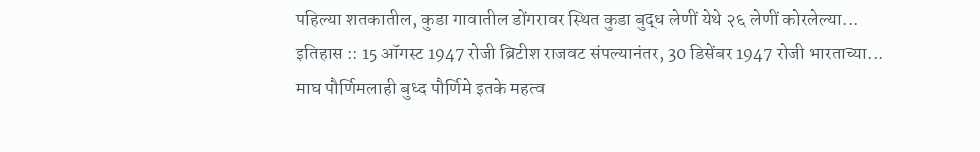पहिल्या शतकातील, कुडा गावातील डोंगरावर स्थित कुडा बुद्ध लेणीं येथे २६ लेणीं कोरलेल्या...
इतिहास :: 15 ऑगस्ट 1947 रोजी ब्रिटीश राजवट संपल्यानंतर, 30 डिसेंबर 1947 रोजी भारताच्या...
माघ पौर्णिमलाही बुध्द पौर्णिमे इतके महत्व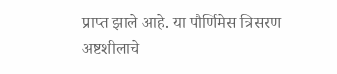प्राप्त झाले आहे. या पौर्णिमेस त्रिसरण अष्टशीलाचे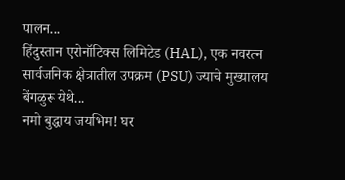पालन...
हिंदुस्तान एरोनॉटिक्स लिमिटेड (HAL), एक नवरत्न सार्वजनिक क्षेत्रातील उपक्रम (PSU) ज्याचे मुख्यालय बेंगळुरू येथे...
नमो बुद्धाय जयभिम! घर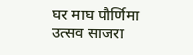घर माघ पौर्णिमा उत्सव साजरा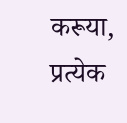करूया, प्रत्येक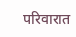परिवारात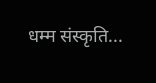धम्म संस्कृति...